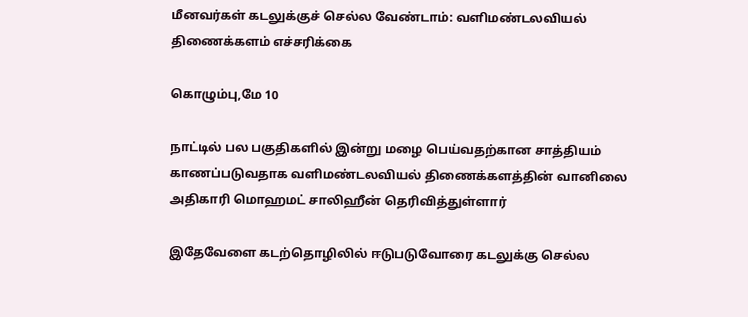மீனவர்கள் கடலுக்குச் செல்ல வேண்டாம்: வளிமண்டலவியல் திணைக்களம் எச்சரிக்கை

கொழும்பு,மே 10

நாட்டில் பல பகுதிகளில் இன்று மழை பெய்வதற்கான சாத்தியம்  காணப்படுவதாக வளிமண்டலவியல் திணைக்களத்தின் வானிலை அதிகாரி மொஹமட் சாலிஹீன் தெரிவித்துள்ளார்

இதேவேளை கடற்தொழிலில் ஈடுபடுவோரை கடலுக்கு செல்ல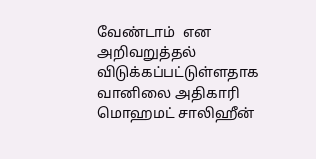வேண்டாம்  என அறிவறுத்தல் விடுக்கப்பட்டுள்ளதாக வானிலை அதிகாரி மொஹமட் சாலிஹீன்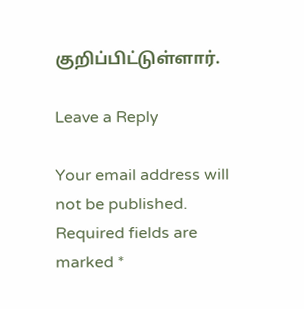குறிப்பிட்டுள்ளார்.

Leave a Reply

Your email address will not be published. Required fields are marked *